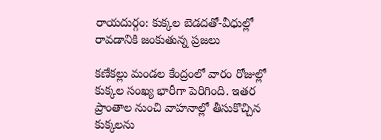రాయదుర్గం: కుక్కల బెడదతో-వీధుల్లో రావడానికి జంకుతున్న ప్రజలు

కణేకల్లు మండల కేంద్రంలో వారం రోజుల్లో కుక్కల సంఖ్య భారీగా పెరిగింది. ఇతర ప్రాంతాల నుంచి వాహనాల్లో తీసుకొచ్చిన కుక్కలను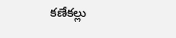కణేకల్లు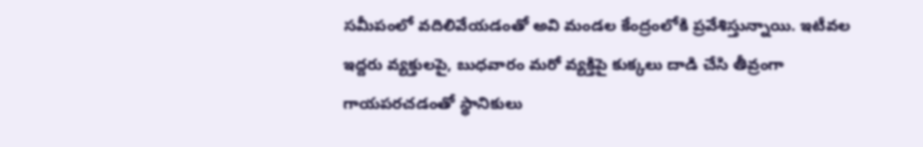సమీపంలో వదిలివేయడంతో అవి మండల కేంద్రంలోకి ప్రవేశిస్తున్నాయి. ఇటీవల ఇద్దరు వ్యక్తులపై, బుధవారం మరో వ్యక్తిపై కుక్కలు దాడి చేసి తీవ్రంగా గాయపరచడంతో స్థానికులు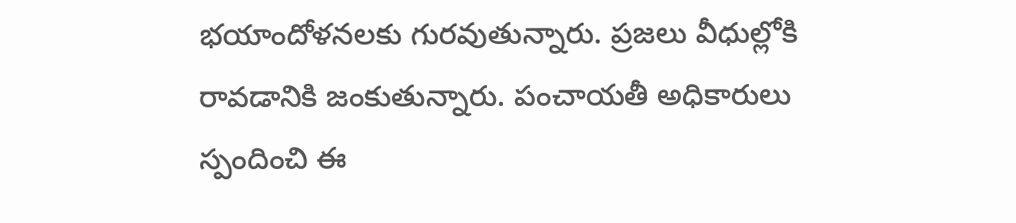భయాందోళనలకు గురవుతున్నారు. ప్రజలు వీధుల్లోకి రావడానికి జంకుతున్నారు. పంచాయతీ అధికారులు స్పందించి ఈ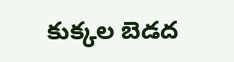కుక్కల బెడద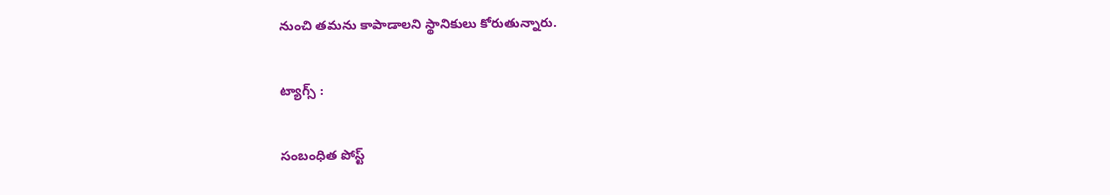నుంచి తమను కాపాడాలని స్థానికులు కోరుతున్నారు.

ట్యాగ్స్ :

సంబంధిత పోస్ట్